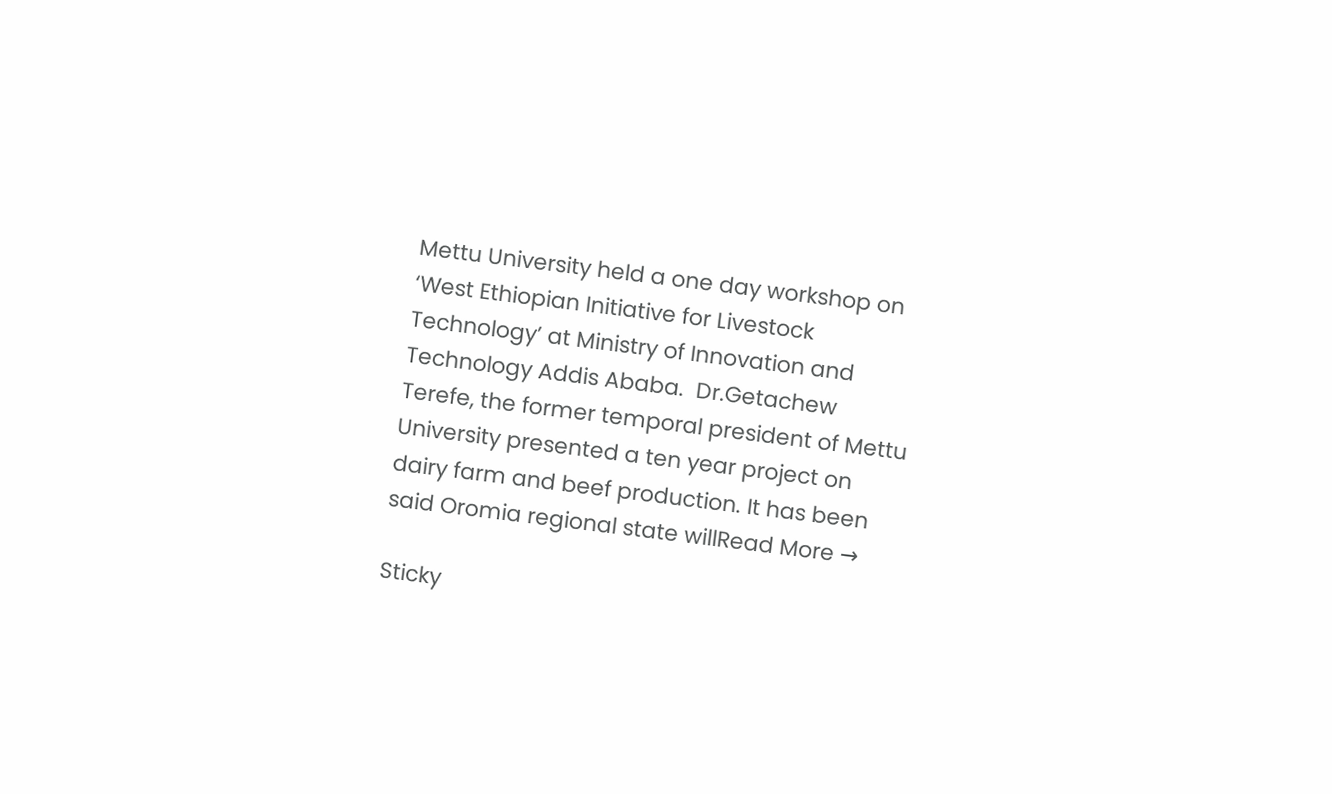Mettu University held a one day workshop on ‘West Ethiopian Initiative for Livestock Technology’ at Ministry of Innovation and Technology Addis Ababa.  Dr.Getachew Terefe, the former temporal president of Mettu University presented a ten year project on dairy farm and beef production. It has been said Oromia regional state willRead More →

Sticky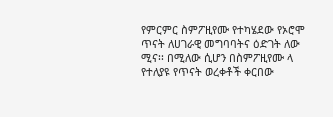የምርምር ስምፖዚየሙ የተካሄደው የኦሮሞ ጥናት ለሀገራዊ መግባባትና ዕድገት ለው ሚና፡፡ በሚለው ሲሆን በስምፖዚየሙ ላ የተለያዩ የጥናት ወረቀቶች ቀርበው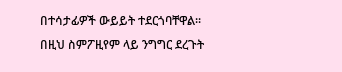በተሳታፊዎች ውይይት ተደርጎባቸዋል፡፡ በዚህ ስምፖዚየም ላይ ንግግር ደረጉት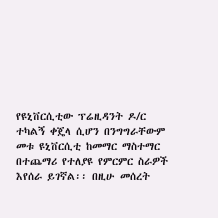የዩኒቨርሲቲው ፕሬዚዳንት ዶ/ር ተካልኝ ቀጄላ ሲሆን በንግግራቸውም መቱ ዩኒቨርሲቲ ከመማር ማስተማር በተጨማሪ የተለያዩ የምርምር ስራዎች እየሰራ ይገኛል፡፡ በዚሁ መሰረት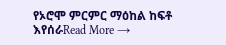የኦሮሞ ምርምር ማዕከል ከፍቶ እየሰራRead More →